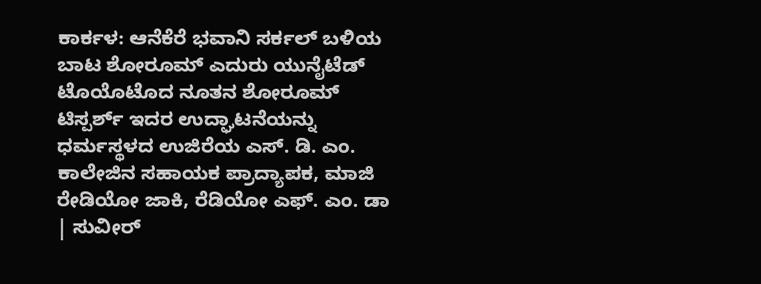ಕಾರ್ಕಳ: ಆನೆಕೆರೆ ಭವಾನಿ ಸರ್ಕಲ್ ಬಳಿಯ ಬಾಟ ಶೋರೂಮ್ ಎದುರು ಯುನೈಟೆಡ್ ಟೊಯೊಟೊದ ನೂತನ ಶೋರೂಮ್ ಟಿಸ್ಪರ್ಶ್ ಇದರ ಉದ್ಘಾಟನೆಯನ್ನು ಧರ್ಮಸ್ಥಳದ ಉಜಿರೆಯ ಎಸ್. ಡಿ. ಎಂ. ಕಾಲೇಜಿನ ಸಹಾಯಕ ಪ್ರಾದ್ಯಾಪಕ, ಮಾಜಿ ರೇಡಿಯೋ ಜಾಕಿ, ರೆಡಿಯೋ ಎಫ್. ಎಂ. ಡಾ | ಸುವೀರ್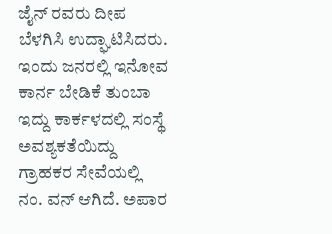ಜೈನ್ ರವರು ದೀಪ ಬೆಳಗಿಸಿ ಉದ್ಘಾಟಿಸಿದರು. ಇಂದು ಜನರಲ್ಲಿ ಇನೋವ ಕಾರ್ನ ಬೇಡಿಕೆ ತುಂಬಾ ಇದ್ದು ಕಾರ್ಕಳದಲ್ಲಿ ಸಂಸ್ಥೆ ಅವಶ್ಯಕತೆಯಿದ್ದು ಗ್ರಾಹಕರ ಸೇವೆಯಲ್ಲಿ ನಂ. ವನ್ ಆಗಿದೆ. ಅಪಾರ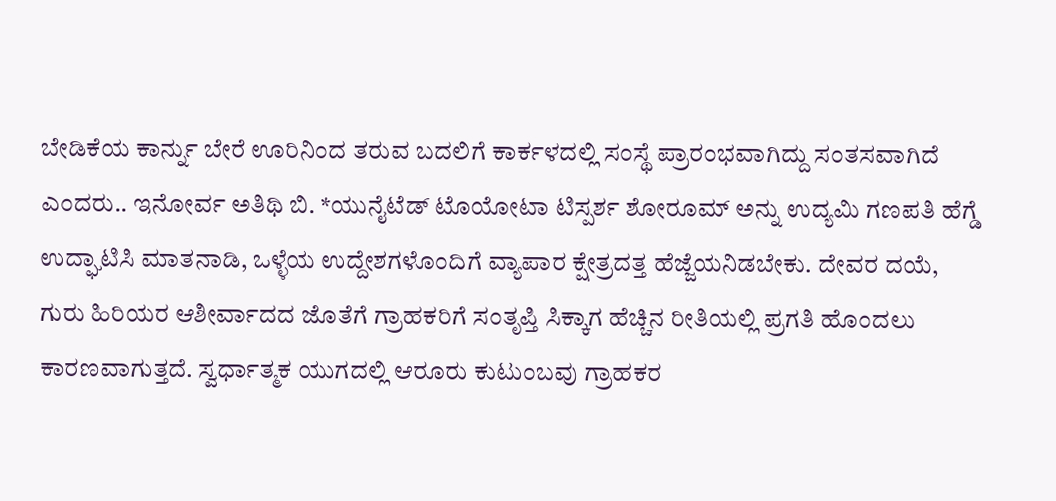ಬೇಡಿಕೆಯ ಕಾರ್ನ್ನು ಬೇರೆ ಊರಿನಿಂದ ತರುವ ಬದಲಿಗೆ ಕಾರ್ಕಳದಲ್ಲಿ ಸಂಸ್ಥೆ ಪ್ರಾರಂಭವಾಗಿದ್ದು ಸಂತಸವಾಗಿದೆ ಎಂದರು.. ಇನೋರ್ವ ಅತಿಥಿ ಬಿ. *ಯುನೈಟೆಡ್ ಟೊಯೋಟಾ ಟಿಸ್ಪರ್ಶ ಶೋರೂಮ್ ಅನ್ನು ಉದ್ಯಮಿ ಗಣಪತಿ ಹೆಗ್ಡೆ ಉದ್ಘಾಟಿಸಿ ಮಾತನಾಡಿ, ಒಳ್ಳೆಯ ಉದ್ದೇಶಗಳೊಂದಿಗೆ ವ್ಯಾಪಾರ ಕ್ಷೇತ್ರದತ್ತ ಹೆಜ್ಜೆಯನಿಡಬೇಕು. ದೇವರ ದಯೆ, ಗುರು ಹಿರಿಯರ ಆಶೀರ್ವಾದದ ಜೊತೆಗೆ ಗ್ರಾಹಕರಿಗೆ ಸಂತೃಪ್ತಿ ಸಿಕ್ಕಾಗ ಹೆಚ್ಚಿನ ರೀತಿಯಲ್ಲಿ ಪ್ರಗತಿ ಹೊಂದಲು ಕಾರಣವಾಗುತ್ತದೆ. ಸ್ವರ್ಧಾತ್ಮಕ ಯುಗದಲ್ಲಿ ಆರೂರು ಕುಟುಂಬವು ಗ್ರಾಹಕರ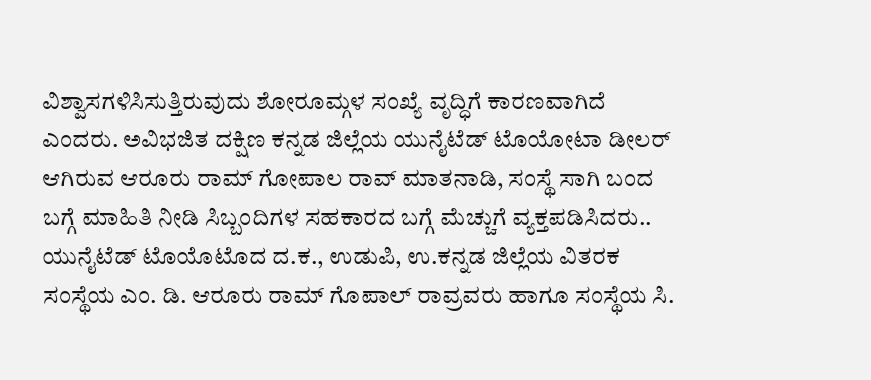ವಿಶ್ವಾಸಗಳಿಸಿಸುತ್ತಿರುವುದು ಶೋರೂಮ್ಗಳ ಸಂಖ್ಯೆ ವೃದ್ಧಿಗೆ ಕಾರಣವಾಗಿದೆ ಎಂದರು. ಅವಿಭಜಿತ ದಕ್ಷಿಣ ಕನ್ನಡ ಜಿಲ್ಲೆಯ ಯುನೈಟೆಡ್ ಟೊಯೋಟಾ ಡೀಲರ್ ಆಗಿರುವ ಆರೂರು ರಾಮ್ ಗೋಪಾಲ ರಾವ್ ಮಾತನಾಡಿ, ಸಂಸ್ಥೆ ಸಾಗಿ ಬಂದ ಬಗ್ಗೆ ಮಾಹಿತಿ ನೀಡಿ ಸಿಬ್ಬಂದಿಗಳ ಸಹಕಾರದ ಬಗ್ಗೆ ಮೆಚ್ಚುಗೆ ವ್ಯಕ್ತಪಡಿಸಿದರು.. ಯುನೈಟೆಡ್ ಟೊಯೊಟೊದ ದ.ಕ., ಉಡುಪಿ, ಉ.ಕನ್ನಡ ಜಿಲ್ಲೆಯ ವಿತರಕ ಸಂಸ್ಥೆಯ ಎಂ. ಡಿ. ಆರೂರು ರಾಮ್ ಗೊಪಾಲ್ ರಾವ್ರವರು ಹಾಗೂ ಸಂಸ್ಥೆಯ ಸಿ.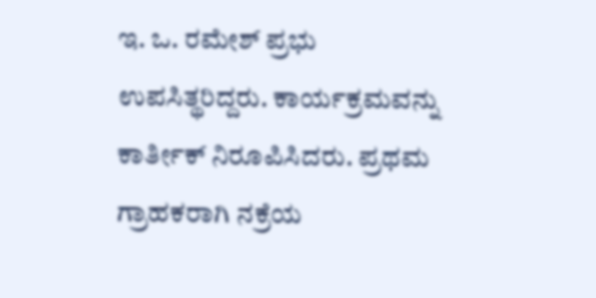ಇ. ಒ. ರಮೇಶ್ ಪ್ರಭು ಉಪಸಿತ್ಥರಿದ್ದರು. ಕಾರ್ಯಕ್ರಮವನ್ನು ಕಾರ್ತೀಕ್ ನಿರೂಪಿಸಿದರು. ಪ್ರಥಮ ಗ್ರಾಹಕರಾಗಿ ನಕ್ರೆಯ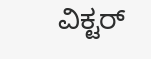ವಿಕ್ಟರ್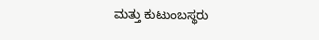ಮತ್ತು ಕುಟುಂಬಸ್ಥರು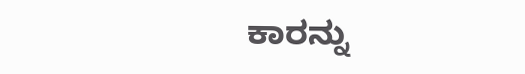ಕಾರನ್ನು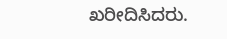ಖರೀದಿಸಿದರು.